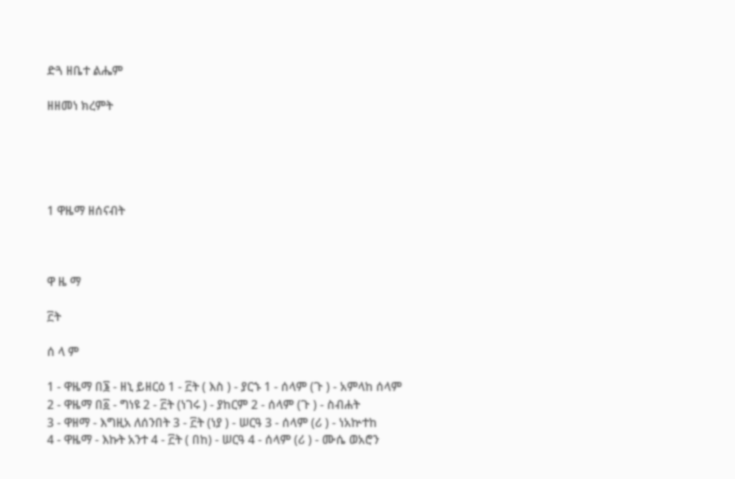ድጓ ዘቤተ ልሔም

ዘዘመነ ክረምት





1 ዋዜማ ዘሰናብት



ዋ ዜ ማ

፫ት

ሰ ላ ም

1 - ዋዜማ በ፮ - ዘኒ ይዘርዕ 1 - ፫ት ( እስ ) - ያርኁ 1 - ሰላም (ጉ ) - አምላከ ሰላም
2 - ዋዜማ በ፩ - ግነዩ 2 - ፫ት (ነገሩ ) - ያከርም 2 - ሰላም (ጉ ) - ስብሐት
3 - ዋዘማ - እግዚአ ለሰንበት 3 - ፫ት (ነያ ) - ሠርዓ 3 - ሰላም (ሪ ) - ነአኵተከ
4 - ዋዜማ - እኩት አንተ 4 - ፫ት ( በከ) - ሠርዓ 4 - ሰላም (ሪ ) - ሙሴ ወአሮን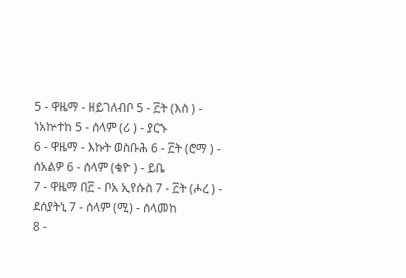5 - ዋዜማ - ዘይገለብቦ 5 - ፫ት (እስ ) - ነአኵተከ 5 - ሰላም (ሪ ) - ያርኁ
6 - ዋዜማ - እኩት ወስቡሕ 6 - ፫ት (ሮማ ) - ሰአልዎ 6 - ሰላም (ቁዮ ) - ይቤ
7 - ዋዜማ በ፫ - ቦአ ኢየሱስ 7 - ፫ት (ሖረ ) - ደሰያትኒ 7 - ሰላም (ሚ) - ሰላመከ
8 -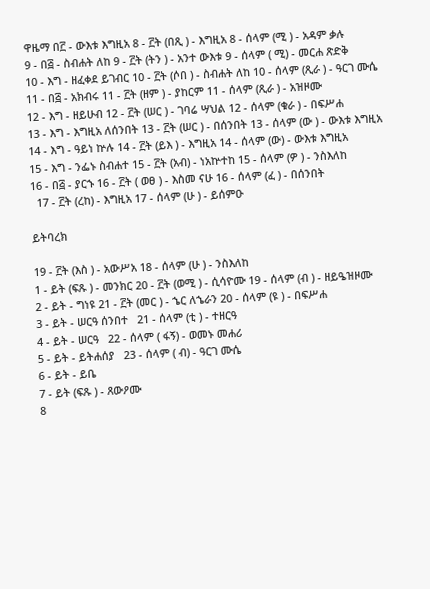ዋዜማ በ፫ - ውእቱ እግዚአ 8 - ፫ት (በጺ ) - እግዚአ 8 - ሰላም (ሚ ) - አዳም ቃሉ
9 - በ፭ - ስብሐት ለከ 9 - ፫ት (ትን ) - አንተ ውእቱ 9 - ሰላም ( ሚ) - መርሐ ጽድቅ
10 - እግ - ዘፈቀደ ይገብር 10 - ፫ት (ሶበ ) - ስብሐት ለከ 10 - ሰላም (ጺራ ) - ዓርገ ሙሴ
11 - በ፭ - አክብሩ 11 - ፫ት (ዘም ) - ያከርም 11 - ሰላም (ጺራ ) - አዝዞሙ
12 - እግ - ዘይሁብ 12 - ፫ት (ሠር ) - ገባሬ ሣህል 12 - ሰላም (ቁራ ) - በፍሥሐ
13 - እግ - እግዚአ ለሰንበት 13 - ፫ት (ሠር ) - በሰንበት 13 - ሰላም (ው ) - ውእቱ እግዚአ
14 - እግ - ዓይነ ኵሉ 14 - ፫ት (ይእ ) - እግዚአ 14 - ሰላም (ው) - ውእቱ እግዚአ
15 - እግ - ንፌኑ ስብሐተ 15 - ፫ት (አብ) - ነአኵተከ 15 - ሰላም (ዎ ) - ንስእለከ
16 - በ፭ - ያርኁ 16 - ፫ት ( ወፀ ) - እስመ ናሁ 16 - ሰላም (ፈ ) - በሰንበት
  17 - ፫ት (ረከ) - እግዚአ 17 - ሰላም (ሁ ) - ይሰምዑ

ይትባረክ

19 - ፫ት (እስ ) - አውሥአ 18 - ሰላም (ሁ ) - ንስእለከ
1 - ይት (ፍጹ ) - መንክር 20 - ፫ት (ወሚ ) - ሲሳዮሙ 19 - ሰላም (ብ ) - ዘይዔዝዞሙ
2 - ይት - ግነዩ 21 - ፫ት (መር ) - ኄር ለኄራን 20 - ሰላም (ዩ ) - በፍሥሐ
3 - ይት - ሠርዓ ሰንበተ   21 - ሰላም (ቲ ) - ተዘርዓ
4 - ይት - ሠርዓ   22 - ሰላም ( ፋኝ) - ወመኑ መሐሪ
5 - ይት - ይትሐሰያ   23 - ሰላም ( ብ) - ዓርገ ሙሴ
6 - ይት - ይቤ
7 - ይት (ፍጹ ) - ጸውዖሙ
8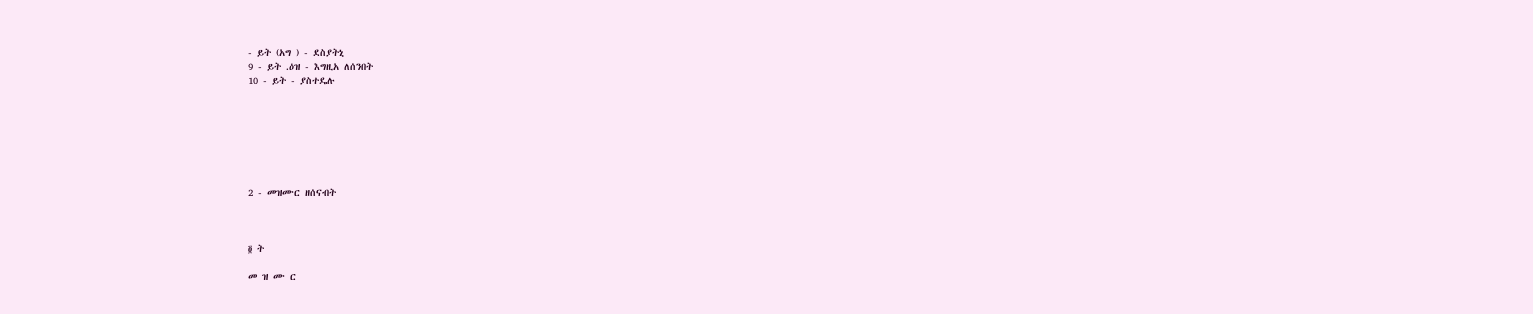- ይት (አግ ) - ደስያትኒ
9 - ይት .ዕዝ - እግዚአ ለሰንበት
10 - ይት - ያስተዴሉ







2 - መዝሙር ዘሰናብት



፬ ት

መ ዝ ሙ ር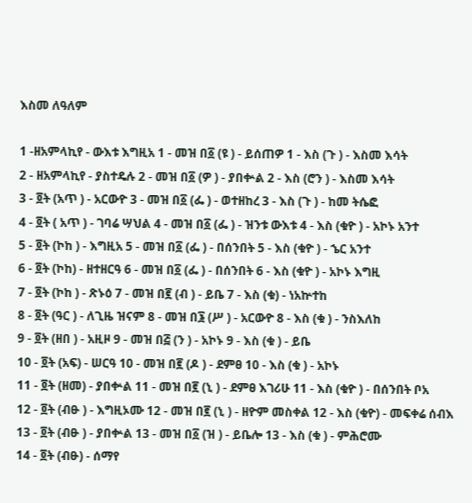እስመ ለዓለም

1 -ዘአምላኪየ - ውእቱ እግዚአ 1 - መዝ በ፩ (ዩ ) - ይሰጠዎ 1 - እስ (ጉ ) - እስመ እሳት
2 - ዘአምላኪየ - ያስተዴሉ 2 - መዝ በ፩ (ዎ ) - ያበቍል 2 - እስ (ሮን ) - እስመ እሳት
3 - ፬ት (አጥ ) - አርውዮ 3 - መዝ በ፩ (ፌ ) - ወተዘከረ 3 - እስ (ጉ ) - ከመ ትሴፎ
4 - ፬ት ( አጥ ) - ገባሬ ሣህል 4 - መዝ በ፩ (ፌ ) - ዝንቱ ውእቱ 4 - እስ (ቁዮ ) - አኮኑ አንተ
5 - ፬ት (ኮከ ) - እግዚአ 5 - መዝ በ፩ (ፌ ) - በሰንበት 5 - እስ (ቁዮ ) - ኄር አንተ
6 - ፬ት (ኮከ) - ዘተዘርዓ 6 - መዝ በ፩ (ፌ ) - በሰንበት 6 - እስ (ቁዮ ) - አኮኑ እግዚ
7 - ፬ት (ኮከ ) - ጽኑዕ 7 - መዝ በ፪ (ብ ) - ይቤ 7 - እስ (ቁ) - ነአኵተከ
8 - ፬ት (ዓር ) - ለጊዜ ዝናም 8 - መዝ በ፮ (ሥ ) - አርውዮ 8 - እስ (ቁ ) - ንስእለከ
9 - ፬ት (ዘበ ) - አዚዞ 9 - መዝ በ፭ (ን ) - አኮኑ 9 - እስ (ቁ ) - ይቤ
10 - ፬ት (አፍ) - ሠርዓ 10 - መዝ በ፪ (ዶ ) - ደምፀ 10 - እስ (ቁ ) - አኮኑ
11 - ፬ት (ዘመ) - ያበቍል 11 - መዝ በ፪ (ኒ ) - ደምፀ እገሪሁ 11 - እስ (ቁዮ ) - በሰንበት ቦአ
12 - ፬ት (ብፁ ) - እግዚኦሙ 12 - መዝ በ፪ (ኒ ) - ዘዮም መስቀል 12 - እስ (ቁዮ) - መፍቀሬ ሰብእ
13 - ፬ት (ብፁ ) - ያበቍል 13 - መዝ በ፩ (ዝ ) - ይቤሎ 13 - እስ (ቁ ) - ምሕሮሙ
14 - ፬ት (ብፁ) - ሰማየ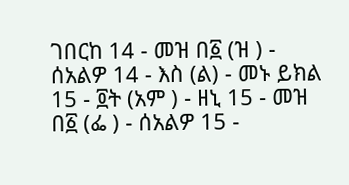ገበርከ 14 - መዝ በ፩ (ዝ ) - ሰአልዎ 14 - እስ (ል) - መኑ ይክል
15 - ፬ት (አም ) - ዘኒ 15 - መዝ በ፩ (ፌ ) - ሰአልዎ 15 -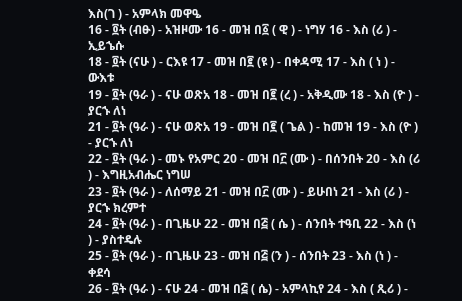እስ(ገ ) - አምላክ መዋዔ
16 - ፬ት (ብፁ) - አዝዞሙ 16 - መዝ በ፩ ( ዊ ) - ነግሃ 16 - እስ (ሪ ) - ኢይኄሱ
18 - ፬ት (ናሁ ) - ርእዩ 17 - መዝ በ፪ (ዩ ) - በቀዳሚ 17 - እስ ( ነ ) - ውእቱ
19 - ፬ት (ዓራ ) - ናሁ ወጽአ 18 - መዝ በ፪ (ረ ) - አቅዲሙ 18 - እስ (ዮ ) - ያርኁ ለነ
21 - ፬ት (ዓራ ) - ናሁ ወጽአ 19 - መዝ በ፪ ( ጌል ) - ከመዝ 19 - እስ (ዮ ) - ያርኁ ለነ
22 - ፬ት (ዓራ ) - መኑ የአምር 20 - መዝ በ፫ (ሙ ) - በሰንበት 20 - እስ (ሪ ) - እግዚአብሔር ነግሠ
23 - ፬ት (ዓራ ) - ለሰማይ 21 - መዝ በ፫ (ሙ ) - ይሁበነ 21 - እስ (ሪ ) - ያርኁ ክረምተ
24 - ፬ት (ዓራ ) - በጊዜሁ 22 - መዝ በ፭ ( ሴ ) - ሰንበት ተዓቢ 22 - እስ (ነ ) - ያስተዴሉ
25 - ፬ት (ዓራ ) - በጊዜሁ 23 - መዝ በ፭ (ን ) - ሰንበት 23 - እስ (ነ ) - ቀደሳ
26 - ፬ት (ዓራ ) - ናሁ 24 - መዝ በ፭ ( ሴ) - አምላኪየ 24 - እስ ( ጺሪ ) -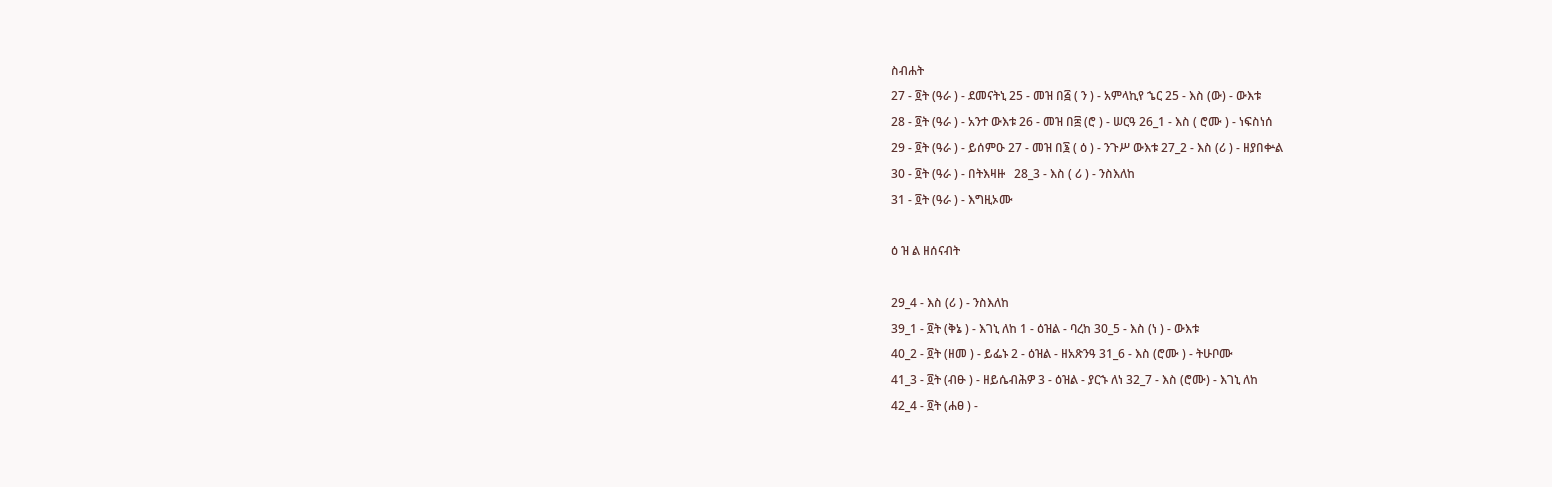ስብሐት
27 - ፬ት (ዓራ ) - ደመናትኒ 25 - መዝ በ፭ ( ን ) - አምላኪየ ኄር 25 - እስ (ው) - ውእቱ
28 - ፬ት (ዓራ ) - አንተ ውእቱ 26 - መዝ በ፰ (ሮ ) - ሠርዓ 26_1 - እስ ( ሮሙ ) - ነፍስነሰ
29 - ፬ት (ዓራ ) - ይሰምዑ 27 - መዝ በ፮ ( ዕ ) - ንጉሥ ውእቱ 27_2 - እስ (ሪ ) - ዘያበቍል
30 - ፬ት (ዓራ ) - በትእዛዙ   28_3 - እስ ( ሪ ) - ንስእለከ
31 - ፬ት (ዓራ ) - እግዚኦሙ

ዕ ዝ ል ዘሰናብት

29_4 - እስ (ሪ ) - ንስእለከ
39_1 - ፬ት (ቅኔ ) - እገኒ ለከ 1 - ዕዝል - ባረከ 30_5 - እስ (ነ ) - ውእቱ
40_2 - ፬ት (ዘመ ) - ይፌኑ 2 - ዕዝል - ዘአጽንዓ 31_6 - እስ (ሮሙ ) - ትሁቦሙ
41_3 - ፬ት (ብፁ ) - ዘይሴብሕዎ 3 - ዕዝል - ያርኁ ለነ 32_7 - እስ (ሮሙ) - እገኒ ለከ
42_4 - ፬ት (ሐፀ ) -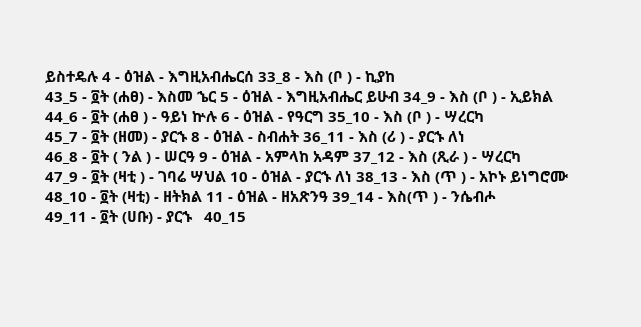ይስተዴሉ 4 - ዕዝል - እግዚአብሔርሰ 33_8 - እስ (ቦ ) - ኪያከ
43_5 - ፬ት (ሐፀ) - እስመ ኄር 5 - ዕዝል - እግዚአብሔር ይሁብ 34_9 - እስ (ቦ ) - ኢይክል
44_6 - ፬ት (ሐፀ ) - ዓይነ ኵሉ 6 - ዕዝል - የዓርግ 35_10 - እስ (ቦ ) - ሣረርካ
45_7 - ፬ት (ዘመ) - ያርኁ 8 - ዕዝል - ስብሐት 36_11 - እስ (ሪ ) - ያርኁ ለነ
46_8 - ፬ት ( ንል ) - ሠርዓ 9 - ዕዝል - አምላከ አዳም 37_12 - እስ (ጺራ ) - ሣረርካ
47_9 - ፬ት (ዛቲ ) - ገባሬ ሣህል 10 - ዕዝል - ያርኁ ለነ 38_13 - እስ (ጥ ) - አኮኑ ይነግሮሙ
48_10 - ፬ት (ዛቲ) - ዘትክል 11 - ዕዝል - ዘአጽንዓ 39_14 - እስ(ጥ ) - ንሴብሖ
49_11 - ፬ት (ሀቡ) - ያርኁ   40_15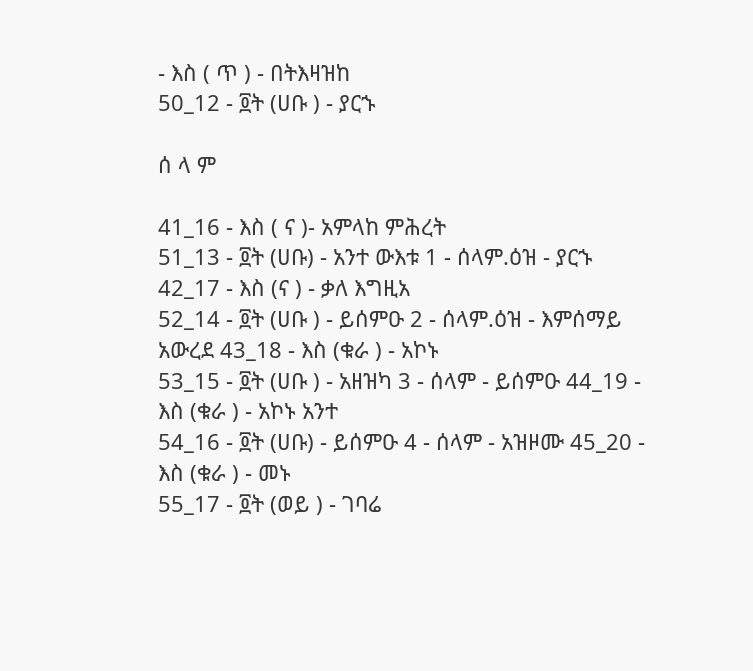- እስ ( ጥ ) - በትእዛዝከ
50_12 - ፬ት (ሀቡ ) - ያርኁ

ሰ ላ ም

41_16 - እስ ( ና )- አምላከ ምሕረት
51_13 - ፬ት (ሀቡ) - አንተ ውእቱ 1 - ሰላም.ዕዝ - ያርኁ 42_17 - እስ (ና ) - ቃለ እግዚአ
52_14 - ፬ት (ሀቡ ) - ይሰምዑ 2 - ሰላም.ዕዝ - እምሰማይ አውረደ 43_18 - እስ (ቁራ ) - አኮኑ
53_15 - ፬ት (ሀቡ ) - አዘዝካ 3 - ሰላም - ይሰምዑ 44_19 - እስ (ቁራ ) - አኮኑ አንተ
54_16 - ፬ት (ሀቡ) - ይሰምዑ 4 - ሰላም - አዝዞሙ 45_20 - እስ (ቁራ ) - መኑ
55_17 - ፬ት (ወይ ) - ገባሬ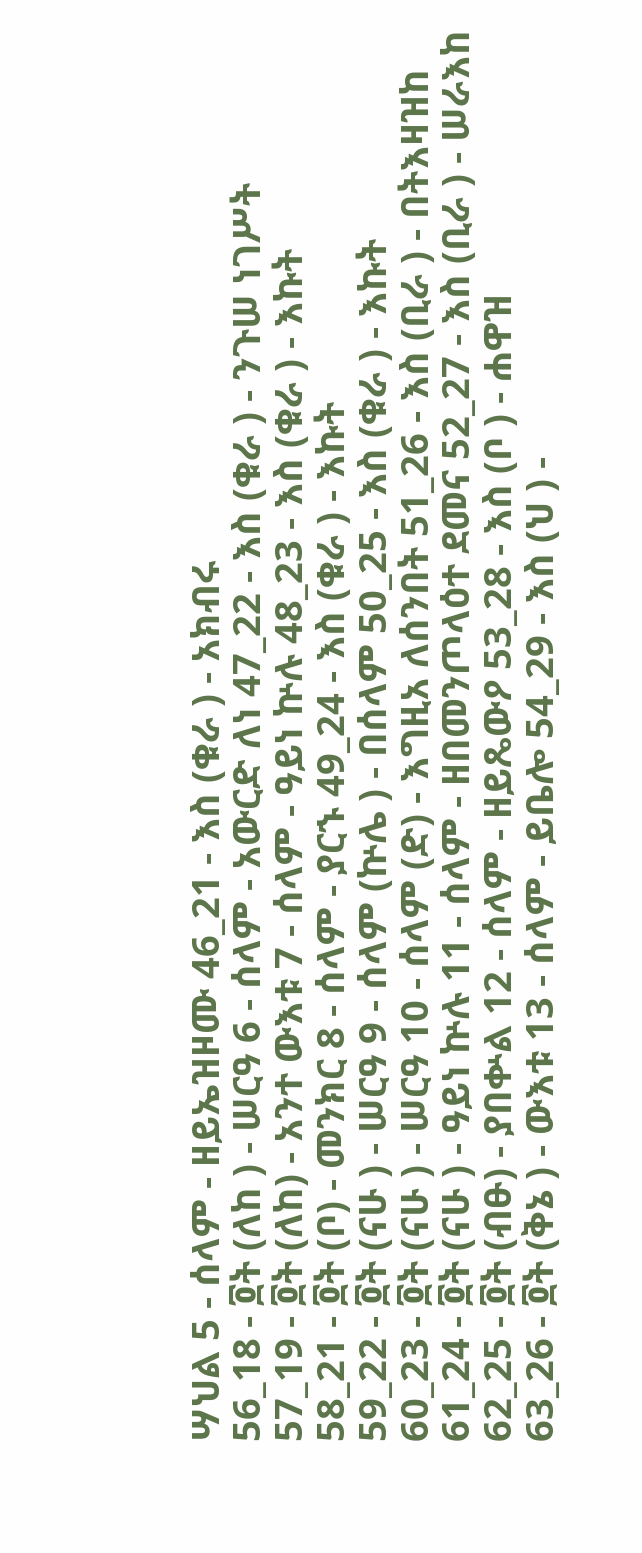ሣህል 5 - ሰላም - ዘይኤዝዞሙ 46_21 - እስ (ቁራ ) - አክብሩ
56_18 - ፬ት (ለከ ) - ሠርዓ 6 - ሰላም - አውርድ ለነ 47_22 - እስ (ቁራ ) - ንጉሠ ነገሥት
57_19 - ፬ት (ለከ) - አንተ ውእቱ 7 - ሰላም - ዓይነ ኵሉ 48_23 - እስ (ቁራ ) - እኩት
58_21 - ፬ት (ቦ) - መንክር 8 - ሰላም - ያርኁ 49_24 - እስ (ቁራ ) - እኩት
59_22 - ፬ት (ናሁ ) - ሠርዓ 9 - ሰላም (ኵሌ ) - በሰላም 50_25 - እስ (ቁራ ) - እኩት
60_23 - ፬ት (ናሁ ) - ሠርዓ 10 - ሰላም (ድ) - እግዚአ ለሰንበት 51_26 - እስ (ቢራ ) - በትእዛዝከ
61_24 - ፬ት (ናሁ ) - ዓይነ ኵሉ 11 - ሰላም - ዘበመንጦላዕተ ደመና 52_27 - እስ (ቢራ ) - ሠራእከ
62_25 - ፬ት (ብፁ) - ያበቍል 12 - ሰላም - ዘይጼውዖ 53_28 - እስ (ቦ ) - ሐዋዝ
63_26 - ፬ት (ቅኔ ) - ውእቱ 13 - ሰላም - ይቤሎ 54_29 - እስ (ህ ) -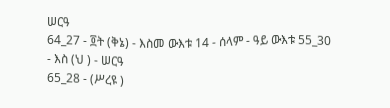ሠርዓ
64_27 - ፬ት (ቅኔ) - እስመ ውእቱ 14 - ሰላም - ዓይ ውእቱ 55_30 - እስ (ህ ) - ሠርዓ
65_28 - (ሥረዩ )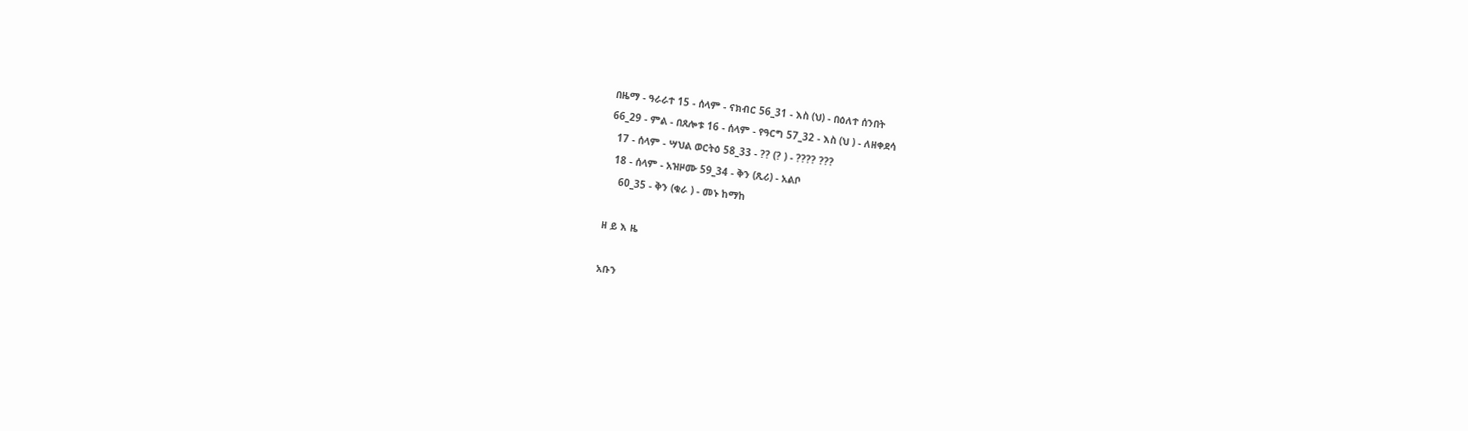በዜማ - ዓራራተ 15 - ሰላም - ናክብር 56_31 - እስ (ህ) - በዕለተ ሰንበት
66_29 - ምል - በጸሎቱ 16 - ሰላም - የዓርግ 57_32 - እስ (ህ ) - ለዘቀደሳ
  17 - ሰላም - ሣህል ወርትዕ 58_33 - ?? (? ) - ???? ???
  18 - ሰላም - አዝዞሙ 59_34 - ቅን (ጺሪ) - አልቦ
    60_35 - ቅን (ቁራ ) - መኑ ከማከ

ዘ ይ እ ዜ

አቡን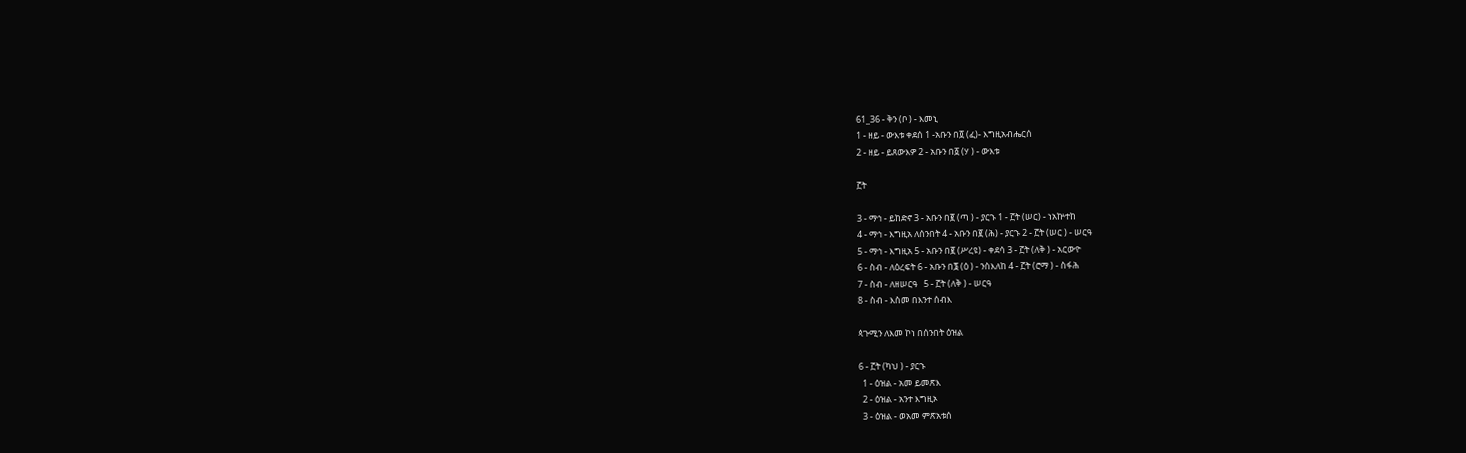61_36 - ቅን (ቦ ) - እመኒ
1 - ዘይ - ውእቱ ቀደሰ 1 -አቡን በ፬ (ፈ)- እግዚአብሔርሰ
2 - ዘይ - ይጸውእዎ 2 - አቡን በ፩ (ሃ ) - ውእቱ

፫ት

3 - ማኅ - ይከድኖ 3 - አቡን በ፪ (ጣ ) - ያርኁ 1 - ፫ት (ሠር) - ነአኵተከ
4 - ማኅ - እግዚአ ለሰንበት 4 - አቡን በ፪ (ሕ) - ያርኁ 2 - ፫ት (ሠር ) - ሠርዓ
5 - ማኅ - እግዚአ 5 - አቡን በ፪ (ሥረዩ) - ቀደሳ 3 - ፫ት (ለቅ ) - አርውዮ
6 - ስብ - ለዕረፍት 6 - አቡን በ፮ (ዕ ) - ንስእለከ 4 - ፫ት (ሮማ ) - ስፋሕ
7 - ስብ - ለዘሠርዓ   5 - ፫ት (ለቅ ) - ሠርዓ
8 - ስብ - እስመ በእንተ ሰብእ

ጳጉሚን ለእመ ኮነ በሰንበት ዕዝል

6 - ፫ት (ካህ ) - ያርኁ
  1 - ዕዝል - አመ ይመጽእ
  2 - ዕዝል - አንተ እግዚኦ
  3 - ዕዝል - ወአመ ምጽአቱሰ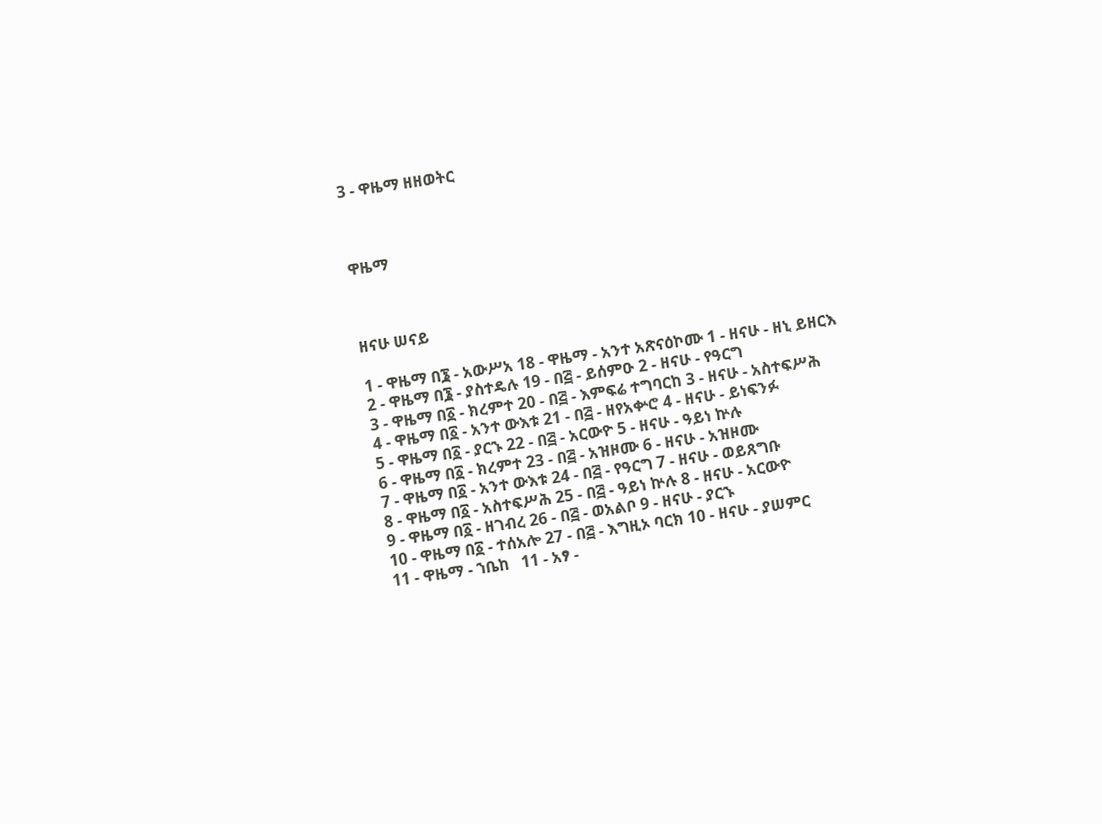3 - ዋዜማ ዘዘወትር



ዋዜማ



ዘናሁ ሠናይ

1 - ዋዜማ በ፮ - አውሥአ 18 - ዋዜማ - አንተ አጽናዕኮሙ 1 - ዘናሁ - ዘኒ ይዘርእ
2 - ዋዜማ በ፮ - ያስተዴሉ 19 - በ፭ - ይሰምዑ 2 - ዘናሁ - የዓርግ
3 - ዋዜማ በ፩ - ክረምተ 20 - በ፭ - እምፍሬ ተግባርከ 3 - ዘናሁ - አስተፍሥሕ
4 - ዋዜማ በ፩ - አንተ ውእቱ 21 - በ፭ - ዘየአቍሮ 4 - ዘናሁ - ይነፍንፉ
5 - ዋዜማ በ፩ - ያርኁ 22 - በ፭ - አርውዮ 5 - ዘናሁ - ዓይነ ኵሉ
6 - ዋዜማ በ፩ - ክረምተ 23 - በ፭ - አዝዞሙ 6 - ዘናሁ - አዝዞሙ
7 - ዋዜማ በ፩ - አንተ ውእቱ 24 - በ፭ - የዓርግ 7 - ዘናሁ - ወይጸግቡ
8 - ዋዜማ በ፩ - አስተፍሥሕ 25 - በ፭ - ዓይነ ኵሉ 8 - ዘናሁ - አርውዮ
9 - ዋዜማ በ፩ - ዘገብረ 26 - በ፭ - ወአልቦ 9 - ዘናሁ - ያርኁ
10 - ዋዜማ በ፩ - ተሰአሎ 27 - በ፭ - እግዚኦ ባርክ 10 - ዘናሁ - ያሠምር
11 - ዋዜማ - ኀቤከ   11 - አፃ -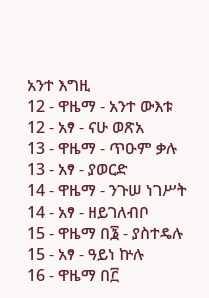አንተ እግዚ
12 - ዋዜማ - አንተ ውእቱ   12 - አፃ - ናሁ ወጽአ
13 - ዋዜማ - ጥዑም ቃሉ   13 - አፃ - ያወርድ
14 - ዋዜማ - ንጉሠ ነገሥት   14 - አፃ - ዘይገለብቦ
15 - ዋዜማ በ፮ - ያስተዴሉ   15 - አፃ - ዓይነ ኵሉ
16 - ዋዜማ በ፫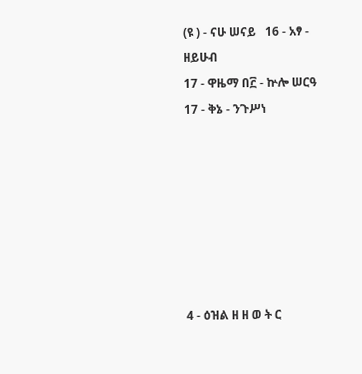(ዩ ) - ናሁ ሠናይ   16 - አፃ - ዘይሁብ
17 - ዋዜማ በ፫ - ኵሎ ሠርዓ   17 - ቅኔ - ንጉሥነ







4 - ዕዝል ዘ ዘ ወ ት ር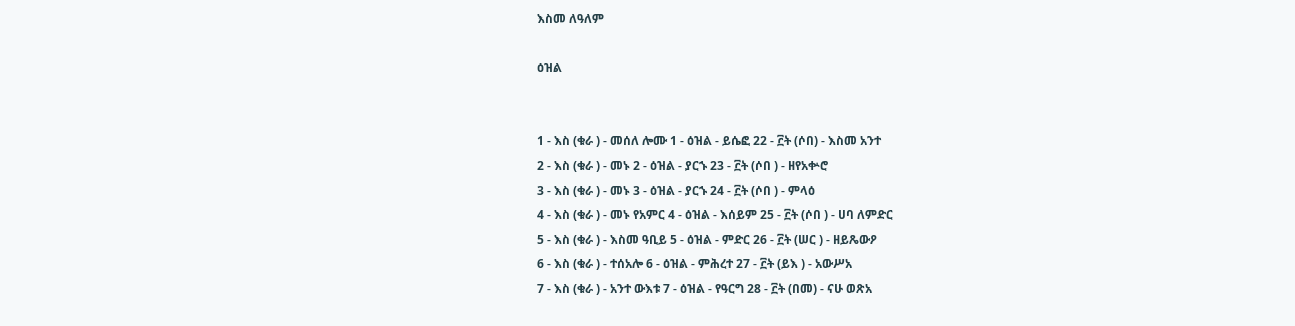እስመ ለዓለም

ዕዝል


1 - እስ (ቁራ ) - መሰለ ሎሙ 1 - ዕዝል - ይሴፎ 22 - ፫ት (ሶበ) - እስመ አንተ
2 - እስ (ቁራ ) - መኑ 2 - ዕዝል - ያርኁ 23 - ፫ት (ሶበ ) - ዘየአቍሮ
3 - እስ (ቁራ ) - መኑ 3 - ዕዝል - ያርኁ 24 - ፫ት (ሶበ ) - ምላዕ
4 - እስ (ቁራ ) - መኑ የአምር 4 - ዕዝል - እሰይም 25 - ፫ት (ሶበ ) - ሀባ ለምድር
5 - እስ (ቁራ ) - እስመ ዓቢይ 5 - ዕዝል - ምድር 26 - ፫ት (ሠር ) - ዘይጼውዖ
6 - እስ (ቁራ ) - ተሰአሎ 6 - ዕዝል - ምሕረተ 27 - ፫ት (ይእ ) - አውሥአ
7 - እስ (ቁራ ) - አንተ ውእቱ 7 - ዕዝል - የዓርግ 28 - ፫ት (በመ) - ናሁ ወጽአ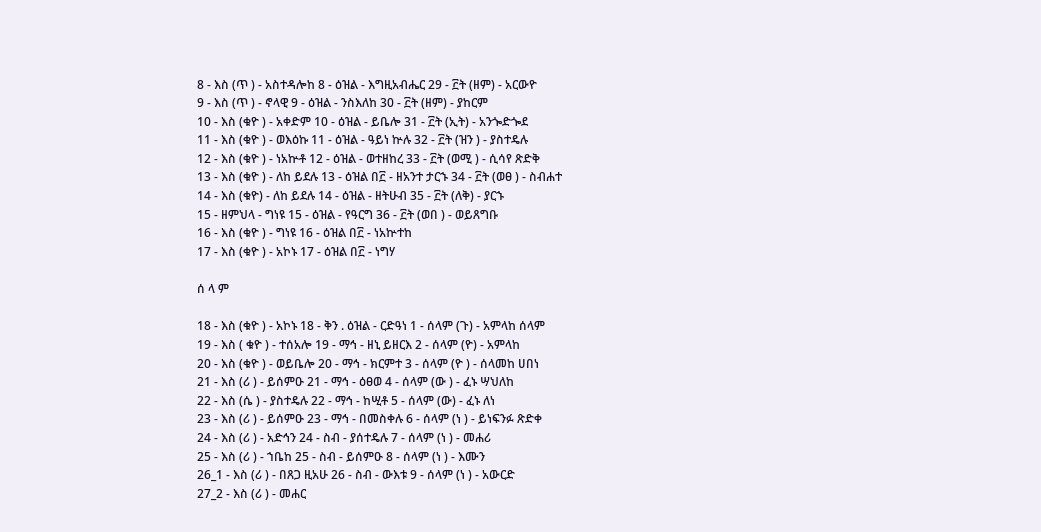8 - እስ (ጥ ) - አስተዳሎከ 8 - ዕዝል - እግዚአብሔር 29 - ፫ት (ዘም) - አርውዮ
9 - እስ (ጥ ) - ኖላዊ 9 - ዕዝል - ንስእለከ 30 - ፫ት (ዘም) - ያከርም
10 - እስ (ቁዮ ) - አቀድም 10 - ዕዝል - ይቤሎ 31 - ፫ት (ኢት) - አንጐድጐደ
11 - እስ (ቁዮ ) - ወእዕኩ 11 - ዕዝል - ዓይነ ኵሉ 32 - ፫ት (ዝን ) - ያስተዴሉ
12 - እስ (ቁዮ ) - ነአኵቶ 12 - ዕዝል - ወተዘከረ 33 - ፫ት (ወሚ ) - ሲሳየ ጽድቅ
13 - እስ (ቁዮ ) - ለከ ይደሉ 13 - ዕዝል በ፫ - ዘአንተ ታርኁ 34 - ፫ት (ወፀ ) - ስብሐተ
14 - እስ (ቁዮ) - ለከ ይደሉ 14 - ዕዝል - ዘትሁብ 35 - ፫ት (ለቅ) - ያርኁ
15 - ዘምህላ - ግነዩ 15 - ዕዝል - የዓርግ 36 - ፫ት (ወበ ) - ወይጸግቡ
16 - እስ (ቁዮ ) - ግነዩ 16 - ዕዝል በ፫ - ነአኵተከ
17 - እስ (ቁዮ ) - አኮኑ 17 - ዕዝል በ፫ - ነግሃ

ሰ ላ ም

18 - እስ (ቁዮ ) - አኮኑ 18 - ቅን . ዕዝል - ርድዓነ 1 - ሰላም (ጉ) - አምላከ ሰላም
19 - እስ ( ቁዮ ) - ተሰአሎ 19 - ማኅ - ዘኒ ይዘርእ 2 - ሰላም (ዮ) - አምላከ
20 - እስ (ቁዮ ) - ወይቤሎ 20 - ማኅ - ክርምተ 3 - ሰላም (ዮ ) - ሰላመከ ሀበነ
21 - እስ (ሪ ) - ይሰምዑ 21 - ማኅ - ዕፀወ 4 - ሰላም (ው ) - ፈኑ ሣህለከ
22 - እስ (ሴ ) - ያስተዴሉ 22 - ማኅ - ከሢቶ 5 - ሰላም (ው) - ፈኑ ለነ
23 - እስ (ሪ ) - ይሰምዑ 23 - ማኅ - በመስቀሉ 6 - ሰላም (ነ ) - ይነፍንፉ ጽድቀ
24 - እስ (ሪ ) - አድኅን 24 - ስብ - ያሰተዴሉ 7 - ሰላም (ነ ) - መሐሪ
25 - እስ (ሪ ) - ኀቤከ 25 - ስብ - ይሰምዑ 8 - ሰላም (ነ ) - እሙን
26_1 - እስ (ሪ ) - በጸጋ ዚአሁ 26 - ስብ - ውእቱ 9 - ሰላም (ነ ) - አውርድ
27_2 - እስ (ሪ ) - መሐር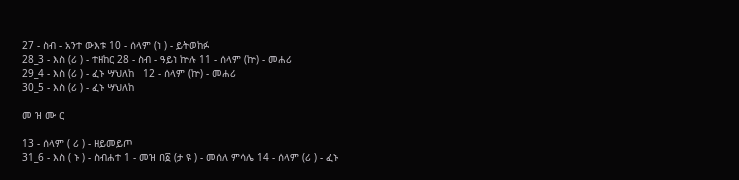27 - ስብ - አንተ ውእቱ 10 - ሰላም (ነ ) - ይትወከፉ
28_3 - እስ (ሪ ) - ተዘከር 28 - ስብ - ዓይነ ኵሉ 11 - ሰላም (ኵ) - መሐሪ
29_4 - እስ (ሪ ) - ፈኑ ሣህለከ   12 - ሰላም (ኵ) - መሐሪ
30_5 - እስ (ሪ ) - ፈኑ ሣህለከ

መ ዝ ሙ ር

13 - ሰላም ( ሪ ) - ዘይመይጦ
31_6 - እስ ( ኑ ) - ስብሐተ 1 - መዝ በ፩ (ታ ዩ ) - መሰለ ምሳሌ 14 - ሰላም (ሪ ) - ፈኑ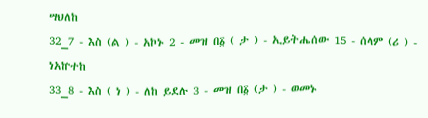ሣህለከ
32_7 - እስ (ል ) - አኮኑ 2 - መዝ በ፩ ( ታ ) - ኢይትሔሰው 15 - ሰላም (ሪ ) - ነአኵተከ
33_8 - እስ ( ነ ) - ለከ ይደሉ 3 - መዝ በ፩ (ታ ) - ወመኑ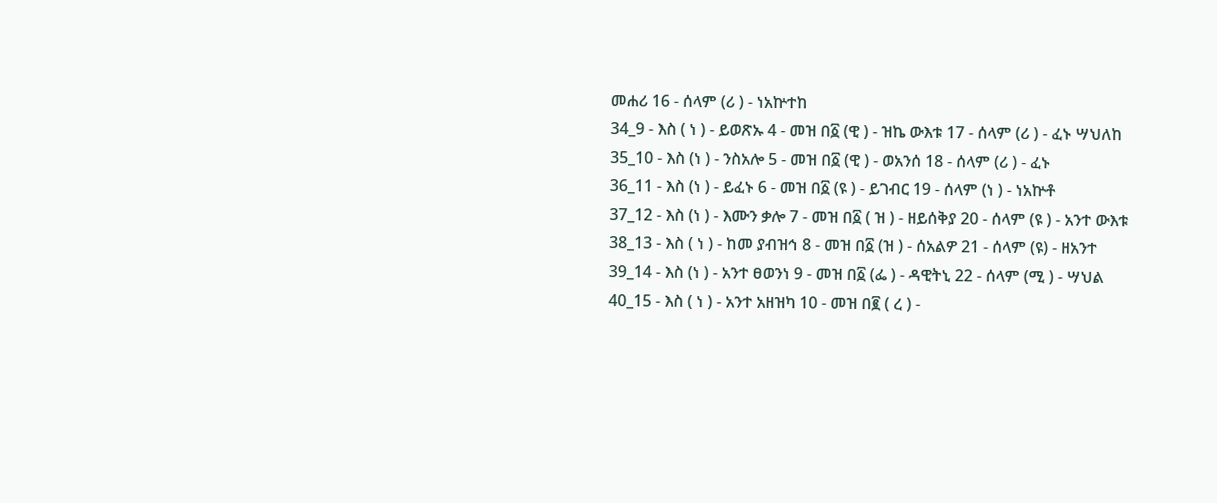መሐሪ 16 - ሰላም (ሪ ) - ነአኵተከ
34_9 - እስ ( ነ ) - ይወጽኡ 4 - መዝ በ፩ (ዊ ) - ዝኬ ውእቱ 17 - ሰላም (ሪ ) - ፈኑ ሣህለከ
35_10 - እስ (ነ ) - ንስአሎ 5 - መዝ በ፩ (ዊ ) - ወአንሰ 18 - ሰላም (ሪ ) - ፈኑ
36_11 - እስ (ነ ) - ይፈኑ 6 - መዝ በ፩ (ዩ ) - ይገብር 19 - ሰላም (ነ ) - ነአኵቶ
37_12 - እስ (ነ ) - እሙን ቃሎ 7 - መዝ በ፩ ( ዝ ) - ዘይሰቅያ 20 - ሰላም (ዩ ) - አንተ ውእቱ
38_13 - እስ ( ነ ) - ከመ ያብዝኅ 8 - መዝ በ፩ (ዝ ) - ሰአልዎ 21 - ሰላም (ዩ) - ዘአንተ
39_14 - እስ (ነ ) - አንተ ፀወንነ 9 - መዝ በ፩ (ፌ ) - ዳዊትኒ 22 - ሰላም (ሚ ) - ሣህል
40_15 - እስ ( ነ ) - አንተ አዘዝካ 10 - መዝ በ፪ ( ረ ) -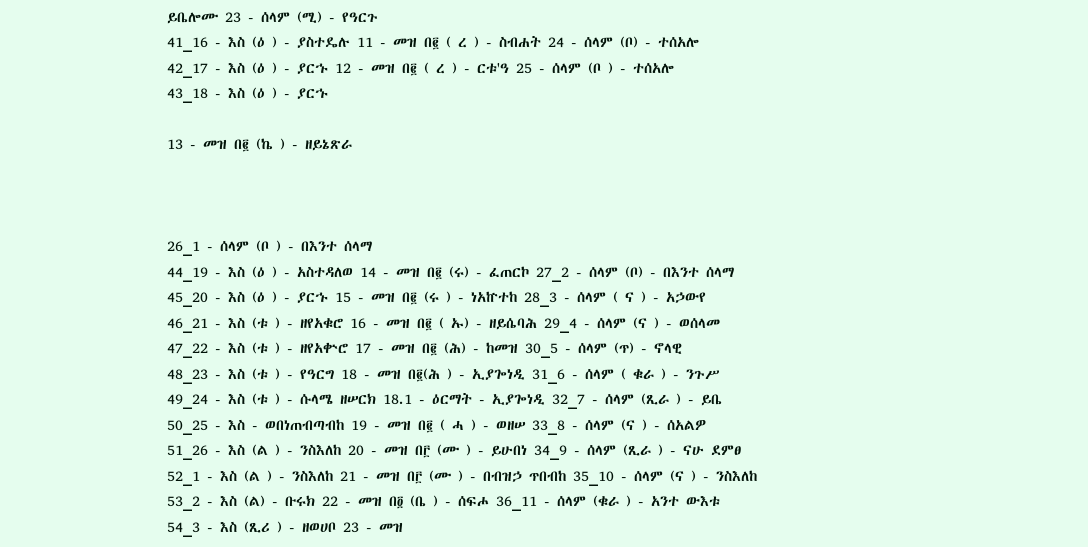ይቤሎሙ 23 - ሰላም (ሚ) - የዓርጉ
41_16 - እስ (ዕ ) - ያስተዴሉ 11 - መዝ በ፪ ( ረ ) - ስብሐት 24 - ሰላም (ቦ) - ተሰአሎ
42_17 - እስ (ዕ ) - ያርኁ 12 - መዝ በ፪ ( ረ ) - ርቱ'ዓ 25 - ሰላም (ቦ ) - ተሰአሎ
43_18 - እስ (ዕ ) - ያርኁ

13 - መዝ በ፪ (ኬ ) - ዘይኔጽራ



26_1 - ሰላም (ቦ ) - በእንተ ሰላማ
44_19 - እስ (ዕ ) - አስተዳለወ 14 - መዝ በ፪ (ሩ) - ፈጠርኮ 27_2 - ሰላም (ቦ) - በእንተ ሰላማ
45_20 - እስ (ዕ ) - ያርኁ 15 - መዝ በ፪ (ሩ ) - ነአኵተከ 28_3 - ሰላም ( ና ) - አኃውየ
46_21 - እስ (ቱ ) - ዘየአቁሮ 16 - መዝ በ፪ ( ኡ) - ዘይሴባሕ 29_4 - ሰላም (ና ) - ወሰላመ
47_22 - እስ (ቱ ) - ዘየአቍሮ 17 - መዝ በ፪ (ሕ) - ከመዝ 30_5 - ሰላም (ጥ) - ኖላዊ
48_23 - እስ (ቱ ) - የዓርግ 18 - መዝ በ፪(ሕ ) - ኢያጐነዲ 31_6 - ሰላም ( ቁራ ) - ንጉሥ
49_24 - እስ (ቱ ) - ሱላሜ ዘሠርክ 18.1 - ዕርማት - ኢያጐነዲ 32_7 - ሰላም (ጺራ ) - ይቤ
50_25 - እስ - ወበነጠብጣብከ 19 - መዝ በ፪ ( ሓ ) - ወዘሠ 33_8 - ሰላም (ና ) - ሰአልዎ
51_26 - እስ (ል ) - ንስእለከ 20 - መዝ በ፫ (ሙ ) - ይሁበነ 34_9 - ሰላም (ጺራ ) - ናሁ ደምፀ
52_1 - እስ (ል ) - ንስእለከ 21 - መዝ በ፫ (ሙ ) - በብዝኃ ጥበብከ 35_10 - ሰላም (ና ) - ንስእለከ
53_2 - እስ (ል) - ቡሩክ 22 - መዝ በ፬ (ቤ ) - ሰፍሖ 36_11 - ሰላም (ቁራ ) - አንተ ውእቱ
54_3 - እስ (ጺሪ ) - ዘወሀቦ 23 - መዝ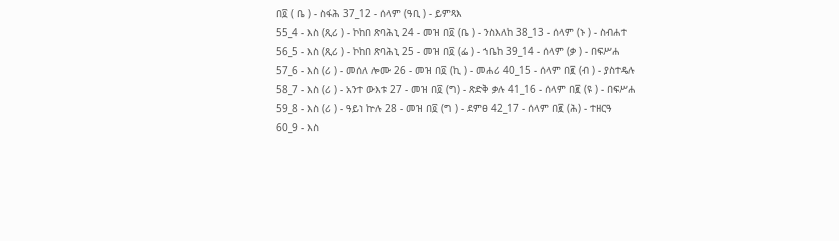በ፬ ( ቤ ) - ስፋሕ 37_12 - ሰላም (ዓቢ ) - ይምጻእ
55_4 - እስ (ጺሪ ) - ኮከበ ጽባሕኒ 24 - መዝ በ፬ (ቤ ) - ንስእለከ 38_13 - ሰላም (ኑ ) - ስብሐተ
56_5 - እስ (ጺሪ ) - ኮከበ ጽባሕኒ 25 - መዝ በ፬ (ፌ ) - ኀቤከ 39_14 - ሰላም (ቃ ) - በፍሥሐ
57_6 - እስ (ሪ ) - መሰለ ሎሙ 26 - መዝ በ፬ (ኪ ) - መሐሪ 40_15 - ሰላም በ፪ (ብ ) - ያስተዴሉ
58_7 - እስ (ሪ ) - አንተ ውእቱ 27 - መዝ በ፬ (ግ) - ጽድቅ ቃሉ 41_16 - ሰላም በ፪ (ዩ ) - በፍሥሐ
59_8 - እስ (ሪ ) - ዓይነ ኵሉ 28 - መዝ በ፬ (ግ ) - ደምፀ 42_17 - ሰላም በ፪ (ሕ) - ተዘርዓ
60_9 - እስ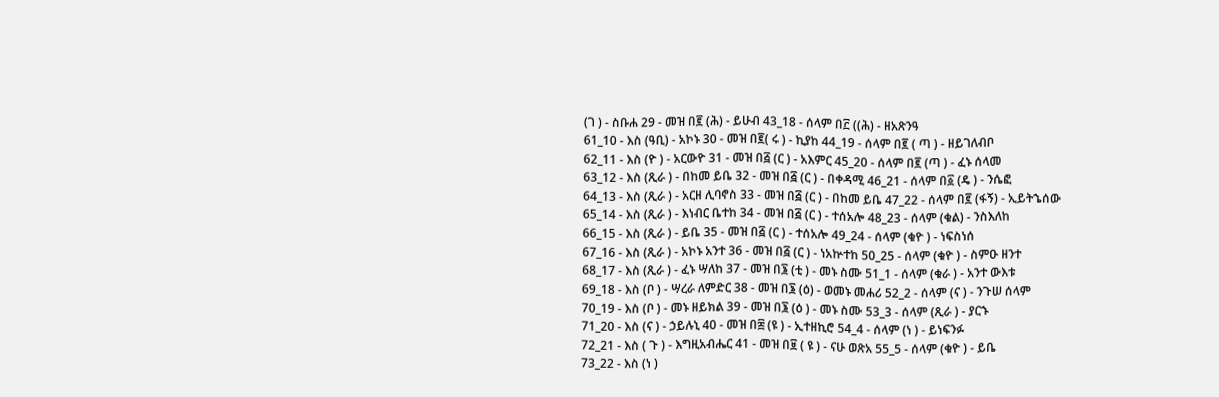(ገ ) - ስቡሐ 29 - መዝ በ፪ (ሕ) - ይሁብ 43_18 - ሰላም በ፫ ((ሕ) - ዘአጽንዓ
61_10 - እስ (ዓቢ) - አኮኑ 30 - መዝ በ፪( ሩ ) - ኪያከ 44_19 - ሰላም በ፪ ( ጣ ) - ዘይገለብቦ
62_11 - እስ (ዮ ) - አርውዮ 31 - መዝ በ፭ (ር ) - አእምር 45_20 - ሰላም በ፪ (ጣ ) - ፈኑ ሰላመ
63_12 - እስ (ጺራ ) - በከመ ይቤ 32 - መዝ በ፭ (ር ) - በቀዳሚ 46_21 - ሰላም በ፩ (ዴ ) - ንሴፎ
64_13 - እስ (ጺራ ) - አርዘ ሊባኖስ 33 - መዝ በ፭ (ር ) - በከመ ይቤ 47_22 - ሰላም በ፪ (ፋኝ) - ኢይትኄሰው
65_14 - እስ (ጺራ ) - እነብር ቤተከ 34 - መዝ በ፭ (ር ) - ተሰአሎ 48_23 - ሰላም (ቁል) - ንስእለከ
66_15 - እስ (ጺራ ) - ይቤ 35 - መዝ በ፭ (ር ) - ተሰአሎ 49_24 - ሰላም (ቁዮ ) - ነፍስነሰ
67_16 - እስ (ጺራ ) - አኮኑ አንተ 36 - መዝ በ፭ (ር ) - ነአኵተከ 50_25 - ሰላም (ቁዮ ) - ስምዑ ዘንተ
68_17 - እስ (ጺራ ) - ፈኑ ሣለከ 37 - መዝ በ፮ (ቲ ) - መኑ ስሙ 51_1 - ሰላም (ቁራ ) - አንተ ውእቱ
69_18 - እስ (ቦ ) - ሣረራ ለምድር 38 - መዝ በ፮ (ዕ) - ወመኑ መሐሪ 52_2 - ሰላም (ና ) - ንጉሠ ሰላም
70_19 - እስ (ቦ ) - መኑ ዘይክል 39 - መዝ በ፮ (ዕ ) - መኑ ስሙ 53_3 - ሰላም (ጺራ ) - ያርኁ
71_20 - እስ (ና ) - ኃይሉኒ 40 - መዝ በ፰ (ዩ ) - ኢተዘኪሮ 54_4 - ሰላም (ነ ) - ይነፍንፉ
72_21 - እስ ( ጉ ) - እግዚአብሔር 41 - መዝ በ፱ ( ዩ ) - ናሁ ወጽአ 55_5 - ሰላም (ቁዮ ) - ይቤ
73_22 - እስ (ነ )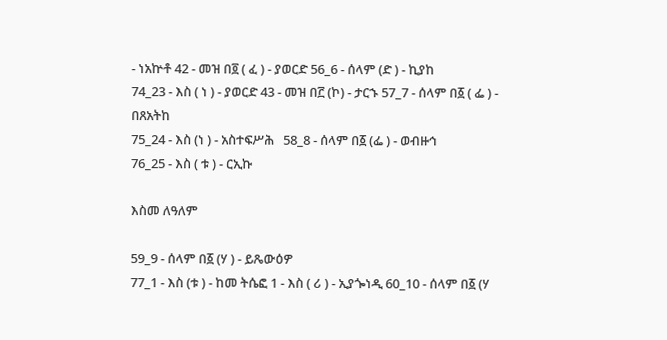- ነአኵቶ 42 - መዝ በ፬ ( ፈ ) - ያወርድ 56_6 - ሰላም (ድ ) - ኪያከ
74_23 - እስ ( ነ ) - ያወርድ 43 - መዝ በ፫ (ኮ) - ታርኁ 57_7 - ሰላም በ፩ ( ፌ ) - በጸአትከ
75_24 - እስ (ነ ) - አስተፍሥሕ   58_8 - ሰላም በ፩ (ፌ ) - ወብዙኅ
76_25 - እስ ( ቱ ) - ርኢኩ

እስመ ለዓለም

59_9 - ሰላም በ፩ (ሃ ) - ይጼውዕዎ
77_1 - እስ (ቱ ) - ከመ ትሴፎ 1 - እስ ( ሪ ) - ኢያጐነዲ 60_10 - ሰላም በ፩ (ሃ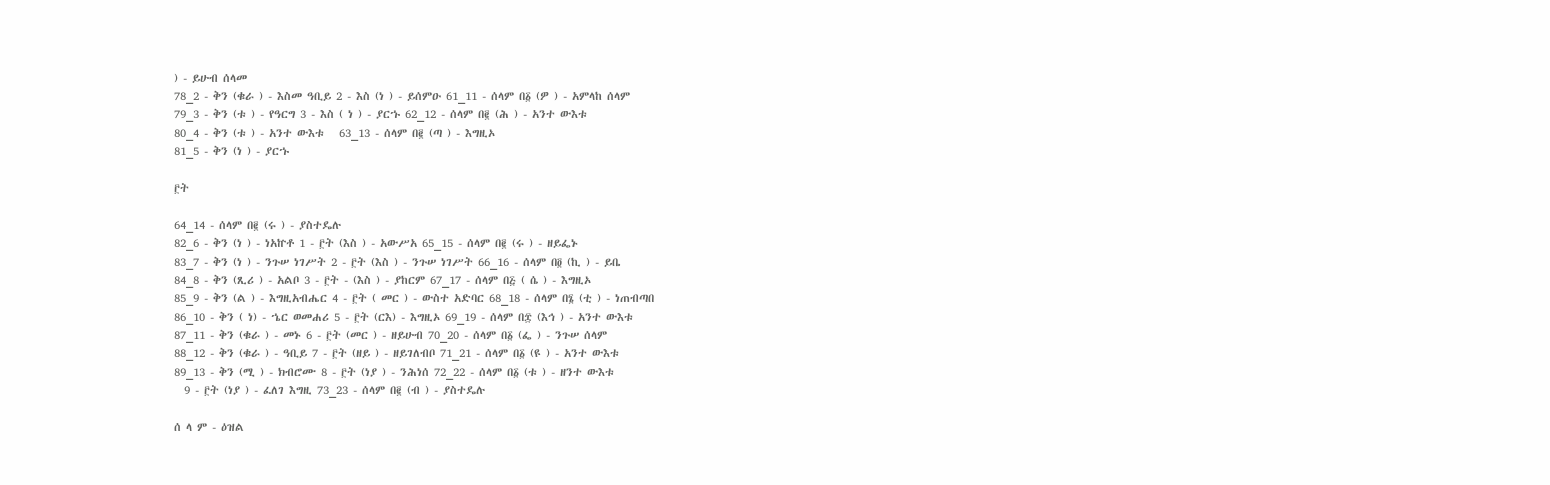) - ይሁብ ሰላመ
78_2 - ቅን (ቁራ ) - እስመ ዓቢይ 2 - እስ (ነ ) - ይሰምዑ 61_11 - ሰላም በ፩ (ዎ ) - አምላከ ሰላም
79_3 - ቅን (ቱ ) - የዓርግ 3 - እስ ( ነ ) - ያርኁ 62_12 - ሰላም በ፪ (ሕ ) - አንተ ውእቱ
80_4 - ቅን (ቱ ) - አንተ ውእቱ   63_13 - ሰላም በ፪ (ጣ ) - እግዚኦ
81_5 - ቅን (ነ ) - ያርኁ

፫ት

64_14 - ሰላም በ፪ (ሩ ) - ያስተዴሉ
82_6 - ቅን (ነ ) - ነአኵቶ 1 - ፫ት (እስ ) - አውሥአ 65_15 - ሰላም በ፪ (ሩ ) - ዘይፌኑ
83_7 - ቅን (ነ ) - ንጉሠ ነገሥት 2 - ፫ት (እስ ) - ንጉሠ ነገሥት 66_16 - ሰላም በ፬ (ኪ ) - ይቤ
84_8 - ቅን (ጺሪ ) - አልቦ 3 - ፫ት - (እስ ) - ያከርም 67_17 - ሰላም በ፭ ( ሴ ) - እግዚኦ
85_9 - ቅን (ል ) - እግዚአብሔር 4 - ፫ት ( መር ) - ውስተ አድባር 68_18 - ሰላም በ፮ (ቲ ) - ነጠብጣበ
86_10 - ቅን ( ነ) - ኄር ወመሐሪ 5 - ፫ት (ርእ) - እግዚኦ 69_19 - ሰላም በ፰ (እኅ ) - አንተ ውእቱ
87_11 - ቅን (ቁራ ) - መኑ 6 - ፫ት (መር ) - ዘይሁብ 70_20 - ሰላም በ፩ (ፌ ) - ንጉሠ ሰላም
88_12 - ቅን (ቁራ ) - ዓቢይ 7 - ፫ት (ዘይ ) - ዘይገለብቦ 71_21 - ሰላም በ፩ (ዩ ) - አንተ ውእቱ
89_13 - ቅን (ሚ ) - ክብሮሙ 8 - ፫ት (ነያ ) - ንሕነሰ 72_22 - ሰላም በ፩ (ቱ ) - ዘንተ ውእቱ
  9 - ፫ት (ነያ ) - ፈለገ እግዚ 73_23 - ሰላም በ፪ (ብ ) - ያስተዴሉ

ሰ ላ ም - ዕዝል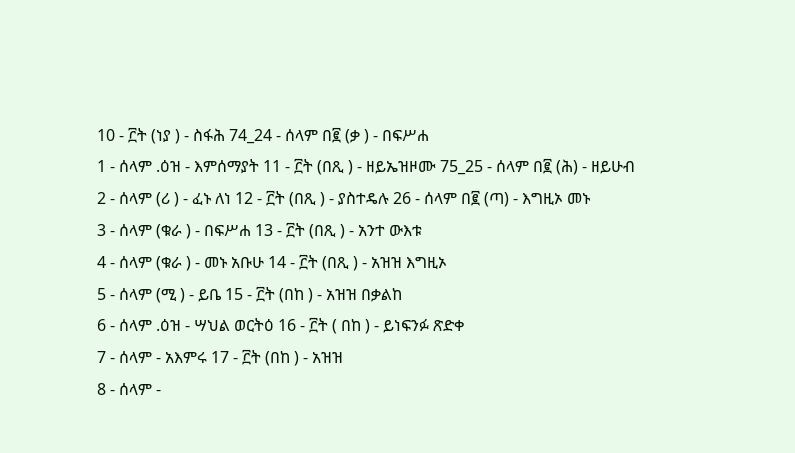10 - ፫ት (ነያ ) - ስፋሕ 74_24 - ሰላም በ፪ (ቃ ) - በፍሥሐ
1 - ሰላም .ዕዝ - እምሰማያት 11 - ፫ት (በጺ ) - ዘይኤዝዞሙ 75_25 - ሰላም በ፪ (ሕ) - ዘይሁብ
2 - ሰላም (ሪ ) - ፈኑ ለነ 12 - ፫ት (በጺ ) - ያስተዴሉ 26 - ሰላም በ፪ (ጣ) - እግዚኦ መኑ
3 - ሰላም (ቁራ ) - በፍሥሐ 13 - ፫ት (በጺ ) - አንተ ውእቱ
4 - ሰላም (ቁራ ) - መኑ አቡሁ 14 - ፫ት (በጺ ) - አዝዝ እግዚኦ
5 - ሰላም (ሚ ) - ይቤ 15 - ፫ት (በከ ) - አዝዝ በቃልከ
6 - ሰላም .ዕዝ - ሣህል ወርትዕ 16 - ፫ት ( በከ ) - ይነፍንፉ ጽድቀ
7 - ሰላም - አእምሩ 17 - ፫ት (በከ ) - አዝዝ
8 - ሰላም -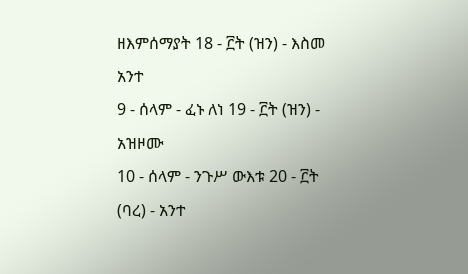ዘእምሰማያት 18 - ፫ት (ዝን) - እስመ አንተ
9 - ሰላም - ፈኑ ለነ 19 - ፫ት (ዝን) - አዝዞሙ
10 - ሰላም - ንጉሥ ውእቱ 20 - ፫ት (ባረ) - አንተ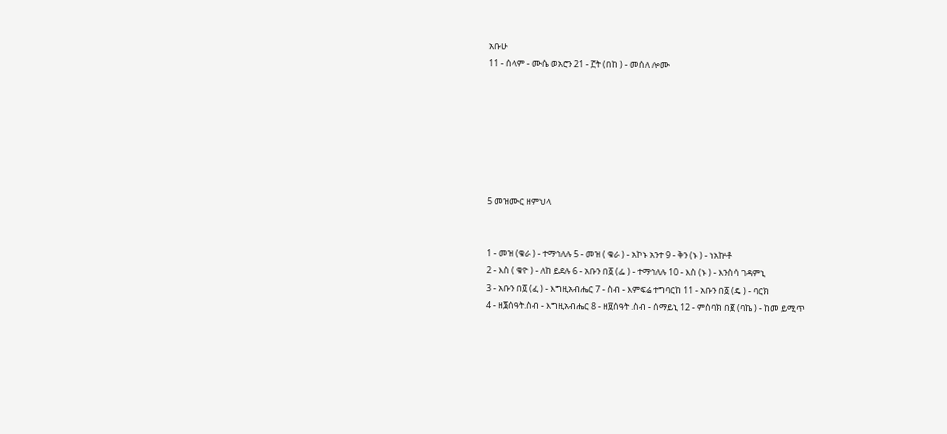አቡሁ
11 - ሰላም - ሙሴ ወአሮን 21 - ፫ት (በከ ) - መሰለ ሎሙ







5 መዝሙር ዘምህላ


1 - መዝ (ቁራ ) - ተማኅለሉ 5 - መዝ ( ቁራ ) - አኮኑ አንተ 9 - ቅን (ኑ ) - ነአኵቶ
2 - እስ ( ቁዮ ) - ለከ ይደሉ 6 - አቡን በ፩ (ፌ ) - ተማኅለሉ 10 - እስ (ኑ ) - እንስሳ ገዳምኒ
3 - አቡን በ፬ (ፈ ) - እግዚአብሔር 7 - ስብ - እምፍሬ ተግባርከ 11 - አቡን በ፩ (ዴ ) - ባርክ
4 - ዘ፮ሰዓት.ስብ - እግዚአብሔር 8 - ዘ፱ሰዓት .ስብ - ሰማይኒ 12 - ምስባክ በ፪ (ባኬ ) - ከመ ይሚጥ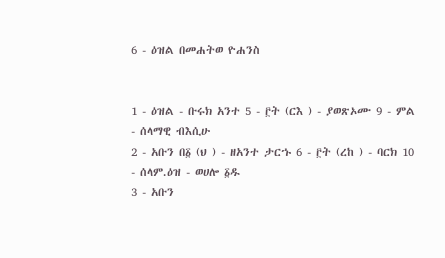6 - ዕዝል በመሐትወ ዮሐንስ


1 - ዕዝል - ቡሩክ አንተ 5 - ፫ት (ርእ ) - ያወጽኦሙ 9 - ምል - ሰላማዊ ብእሲሁ
2 - አቡን በ፩ (ህ ) - ዘአንተ ታርኁ 6 - ፫ት (ረከ ) - ባርክ 10 - ሰላም.ዕዝ - ወሀሎ ፩ዱ
3 - አቡን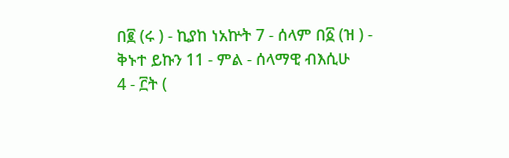በ፪ (ሩ ) - ኪያከ ነአኵት 7 - ሰላም በ፩ (ዝ ) - ቅኑተ ይኩን 11 - ምል - ሰላማዊ ብእሲሁ
4 - ፫ት (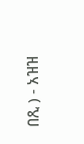በጺ ) - አዝዝ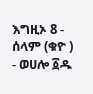እግዚኦ 8 - ሰላም (ቁዮ ) - ወሀሎ ፩ዱ